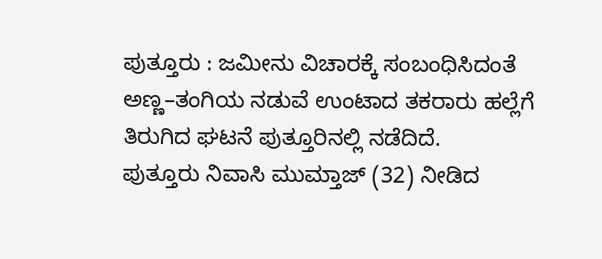ಪುತ್ತೂರು : ಜಮೀನು ವಿಚಾರಕ್ಕೆ ಸಂಬಂಧಿಸಿದಂತೆ ಅಣ್ಣ–ತಂಗಿಯ ನಡುವೆ ಉಂಟಾದ ತಕರಾರು ಹಲ್ಲೆಗೆ ತಿರುಗಿದ ಘಟನೆ ಪುತ್ತೂರಿನಲ್ಲಿ ನಡೆದಿದೆ.
ಪುತ್ತೂರು ನಿವಾಸಿ ಮುಮ್ತಾಜ್ (32) ನೀಡಿದ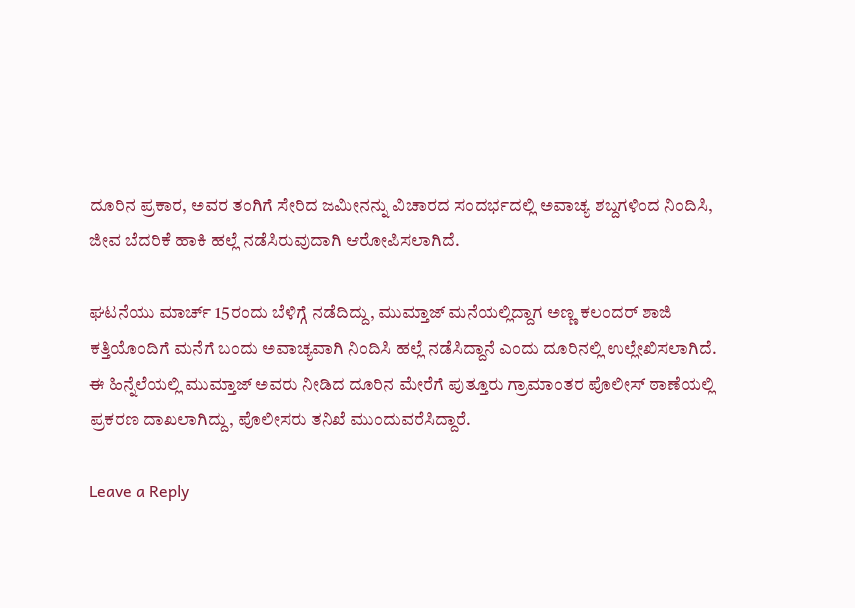ದೂರಿನ ಪ್ರಕಾರ, ಅವರ ತಂಗಿಗೆ ಸೇರಿದ ಜಮೀನನ್ನು ವಿಚಾರದ ಸಂದರ್ಭದಲ್ಲಿ ಅವಾಚ್ಯ ಶಬ್ದಗಳಿಂದ ನಿಂದಿಸಿ, ಜೀವ ಬೆದರಿಕೆ ಹಾಕಿ ಹಲ್ಲೆ ನಡೆಸಿರುವುದಾಗಿ ಆರೋಪಿಸಲಾಗಿದೆ.

ಘಟನೆಯು ಮಾರ್ಚ್ 15ರಂದು ಬೆಳಿಗ್ಗೆ ನಡೆದಿದ್ದು, ಮುಮ್ತಾಜ್ ಮನೆಯಲ್ಲಿದ್ದಾಗ ಅಣ್ಣ ಕಲಂದರ್ ಶಾಜಿ ಕತ್ತಿಯೊಂದಿಗೆ ಮನೆಗೆ ಬಂದು ಅವಾಚ್ಯವಾಗಿ ನಿಂದಿಸಿ ಹಲ್ಲೆ ನಡೆಸಿದ್ದಾನೆ ಎಂದು ದೂರಿನಲ್ಲಿ ಉಲ್ಲೇಖಿಸಲಾಗಿದೆ.
ಈ ಹಿನ್ನೆಲೆಯಲ್ಲಿ ಮುಮ್ತಾಜ್ ಅವರು ನೀಡಿದ ದೂರಿನ ಮೇರೆಗೆ ಪುತ್ತೂರು ಗ್ರಾಮಾಂತರ ಪೊಲೀಸ್ ಠಾಣೆಯಲ್ಲಿ ಪ್ರಕರಣ ದಾಖಲಾಗಿದ್ದು, ಪೊಲೀಸರು ತನಿಖೆ ಮುಂದುವರೆಸಿದ್ದಾರೆ.

Leave a Reply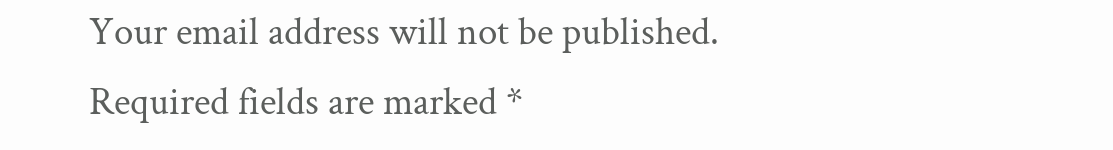Your email address will not be published. Required fields are marked *